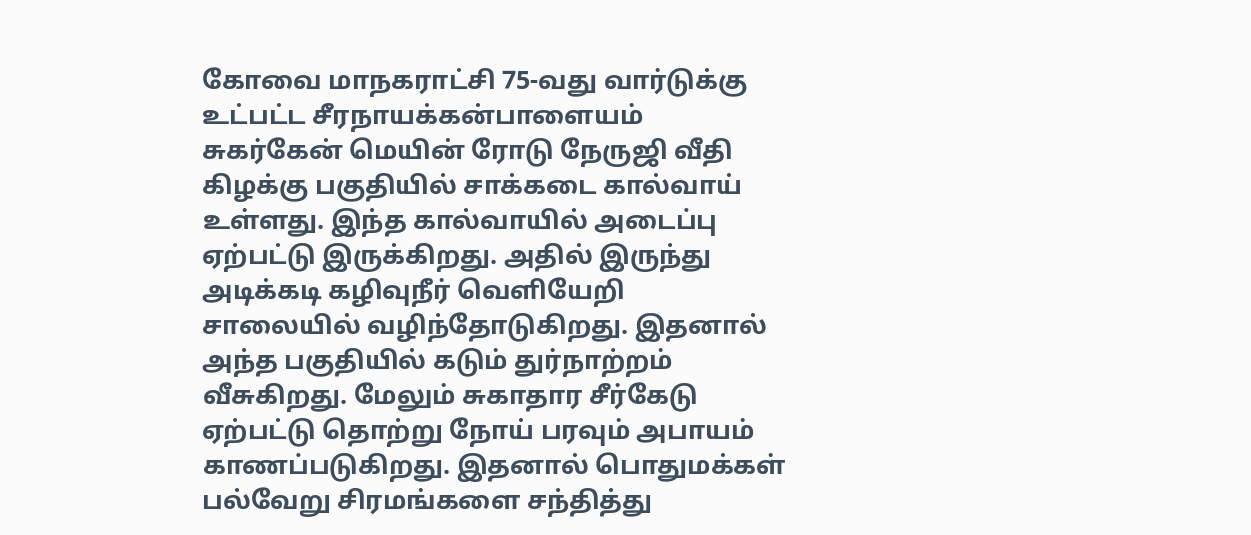கோவை மாநகராட்சி 75-வது வார்டுக்கு உட்பட்ட சீரநாயக்கன்பாளையம் சுகர்கேன் மெயின் ரோடு நேருஜி வீதி கிழக்கு பகுதியில் சாக்கடை கால்வாய் உள்ளது. இந்த கால்வாயில் அடைப்பு ஏற்பட்டு இருக்கிறது. அதில் இருந்து அடிக்கடி கழிவுநீர் வெளியேறி சாலையில் வழிந்தோடுகிறது. இதனால் அந்த பகுதியில் கடும் துர்நாற்றம் வீசுகிறது. மேலும் சுகாதார சீர்கேடு ஏற்பட்டு தொற்று நோய் பரவும் அபாயம் காணப்படுகிறது. இதனால் பொதுமக்கள் பல்வேறு சிரமங்களை சந்தித்து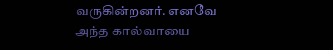வருகின்றனர். எனவே அந்த கால்வாயை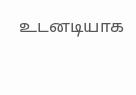உடனடியாக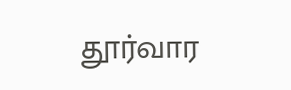தூர்வார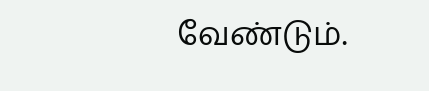வேண்டும்.